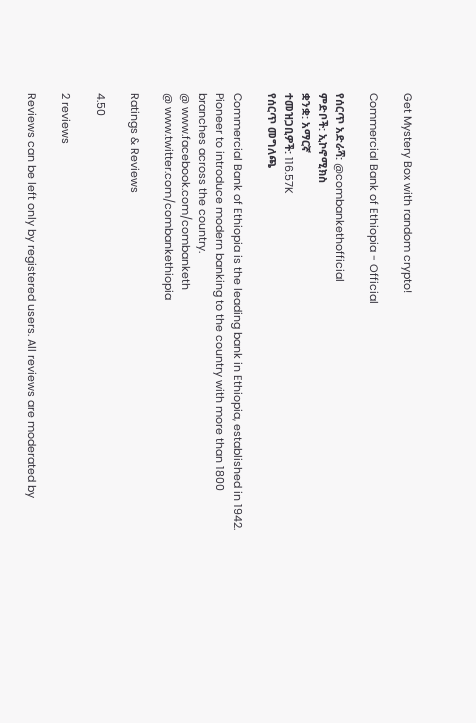Get Mystery Box with random crypto!

Commercial Bank of Ethiopia - Official

የሰርጥ አድራሻ: @combankethofficial
ምድቦች: ኢኮኖሚክስ
ቋንቋ: አማርኛ
ተመዝጋቢዎች: 116.57K
የሰርጥ መግለጫ

Commercial Bank of Ethiopia is the leading bank in Ethiopia, established in 1942. Pioneer to introduce modern banking to the country with more than 1800 branches across the country.
@ www.facebook.com/combanketh
@ www.twitter.com/combankethiopia

Ratings & Reviews

4.50

2 reviews

Reviews can be left only by registered users. All reviews are moderated by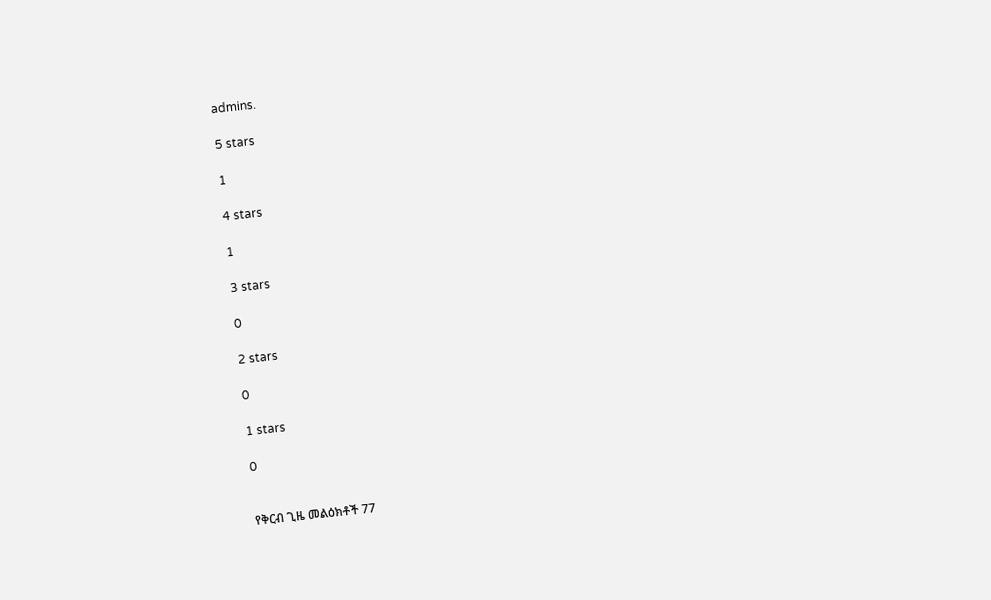admins.

5 stars

1

4 stars

1

3 stars

0

2 stars

0

1 stars

0


የቅርብ ጊዜ መልዕክቶች 77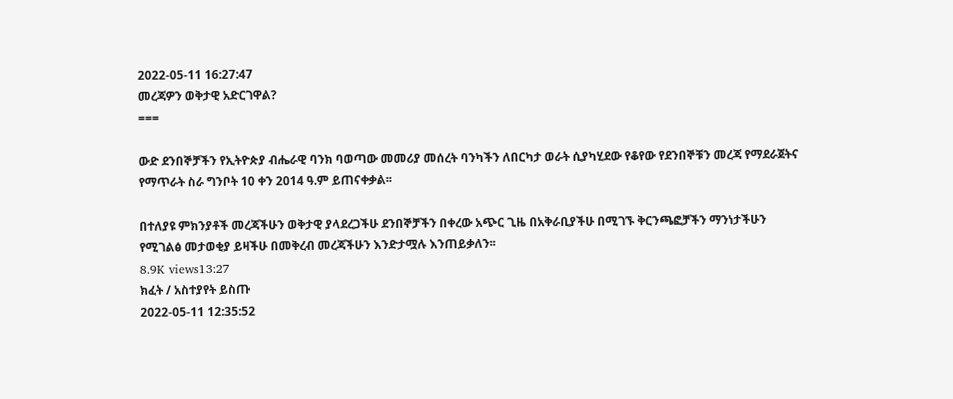2022-05-11 16:27:47
መረጃዎን ወቅታዊ አድርገዋል?
===

ውድ ደንበኞቻችን የኢትዮጵያ ብሔራዊ ባንክ ባወጣው መመሪያ መሰረት ባንካችን ለበርካታ ወራት ሲያካሂደው የቆየው የደንበኞቹን መረጃ የማደራጀትና የማጥራት ስራ ግንቦት 10 ቀን 2014 ዓ.ም ይጠናቀቃል፡፡

በተለያዩ ምክንያቶች መረጃችሁን ወቅታዊ ያላደረጋችሁ ደንበኞቻችን በቀረው አጭር ጊዜ በአቅራቢያችሁ በሚገኙ ቅርንጫፎቻችን ማንነታችሁን የሚገልፅ መታወቂያ ይዛችሁ በመቅረብ መረጃችሁን እንድታሟሉ እንጠይቃለን፡፡
8.9K views13:27
ክፈት / አስተያየት ይስጡ
2022-05-11 12:35:52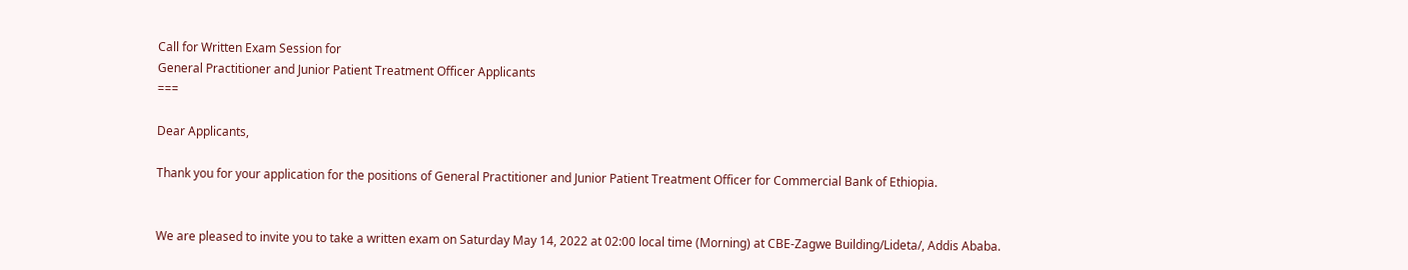Call for Written Exam Session for
General Practitioner and Junior Patient Treatment Officer Applicants
===

Dear Applicants,

Thank you for your application for the positions of General Practitioner and Junior Patient Treatment Officer for Commercial Bank of Ethiopia.


We are pleased to invite you to take a written exam on Saturday May 14, 2022 at 02:00 local time (Morning) at CBE-Zagwe Building/Lideta/, Addis Ababa.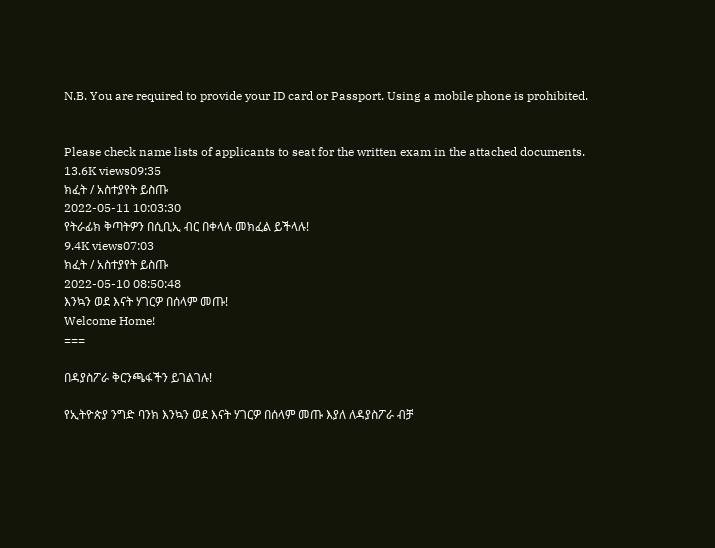N.B. You are required to provide your ID card or Passport. Using a mobile phone is prohibited.


Please check name lists of applicants to seat for the written exam in the attached documents.
13.6K views09:35
ክፈት / አስተያየት ይስጡ
2022-05-11 10:03:30
የትራፊክ ቅጣትዎን በሲቢኢ ብር በቀላሉ መክፈል ይችላሉ!
9.4K views07:03
ክፈት / አስተያየት ይስጡ
2022-05-10 08:50:48
እንኳን ወደ እናት ሃገርዎ በሰላም መጡ!
Welcome Home!
===

በዳያስፖራ ቅርንጫፋችን ይገልገሉ!

የኢትዮጵያ ንግድ ባንክ እንኳን ወደ እናት ሃገርዎ በሰላም መጡ እያለ ለዳያስፖራ ብቻ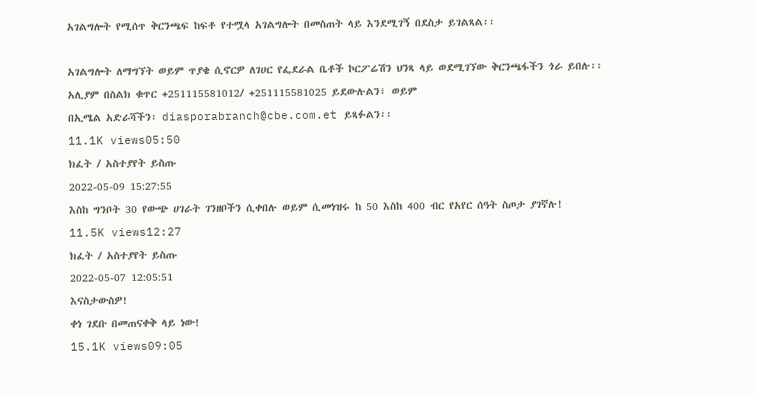አገልግሎት የሚሰጥ ቅርንጫፍ ከፍቶ የተሟላ አገልግሎት በመስጠት ላይ እንደሚገኝ በደስታ ይገልጻል፡፡

አገልግሎት ለማግኘት ወይም ጥያቄ ሲኖርዎ ለገሀር የፌደራል ቤቶች ኮርፖሬሽን ህንጻ ላይ ወደሚገኘው ቅርንጫፋችን ጎራ ይበሉ፡፡
አሊያም በስልክ ቁጥር +251115581012/ +251115581025 ይደውሉልን፣ ወይም
በኢሜል አድራሻችን፡ diasporabranch@cbe.com.et ይጻፉልን፡፡
11.1K views05:50
ክፈት / አስተያየት ይስጡ
2022-05-09 15:27:55
እስከ ግንቦት 30 የውጭ ሀገራት ገንዘቦችን ሲቀበሉ ወይም ሲመነዝሩ ከ 50 እስከ 400 ብር የአየር ሰዓት ስጦታ ያገኛሉ!
11.5K views12:27
ክፈት / አስተያየት ይስጡ
2022-05-07 12:05:51
እናስታውስዎ!
ቀነ ገደቡ በመጠናቀቅ ላይ ነው!
15.1K views09:05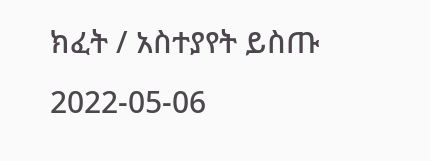ክፈት / አስተያየት ይስጡ
2022-05-06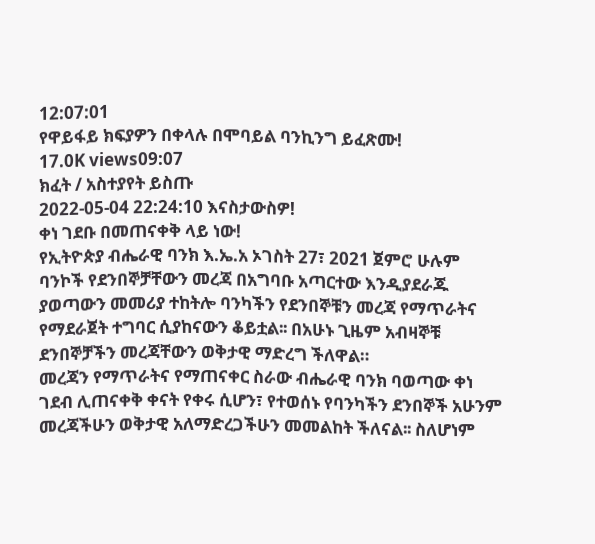12:07:01
የዋይፋይ ክፍያዎን በቀላሉ በሞባይል ባንኪንግ ይፈጽሙ!
17.0K views09:07
ክፈት / አስተያየት ይስጡ
2022-05-04 22:24:10 እናስታውስዎ!
ቀነ ገደቡ በመጠናቀቅ ላይ ነው!
የኢትዮጵያ ብሔራዊ ባንክ እ.ኤ.አ ኦገስት 27፣ 2021 ጀምሮ ሁሉም ባንኮች የደንበኞቻቸውን መረጃ በአግባቡ አጣርተው እንዲያደራጁ ያወጣውን መመሪያ ተከትሎ ባንካችን የደንበኞቹን መረጃ የማጥራትና የማደራጀት ተግባር ሲያከናውን ቆይቷል፡፡ በአሁኑ ጊዜም አብዛኞቹ ደንበኞቻችን መረጃቸውን ወቅታዊ ማድረግ ችለዋል።
መረጃን የማጥራትና የማጠናቀር ስራው ብሔራዊ ባንክ ባወጣው ቀነ ገደብ ሊጠናቀቅ ቀናት የቀሩ ሲሆን፣ የተወሰኑ የባንካችን ደንበኞች አሁንም መረጃችሁን ወቅታዊ አለማድረጋችሁን መመልከት ችለናል፡፡ ስለሆነም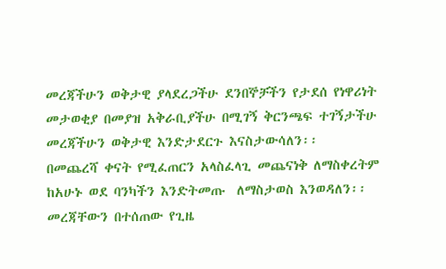መረጃችሁን ወቅታዊ ያላደረጋችሁ ደንበኞቻችን የታደሰ የነዋሪነት መታወቂያ በመያዝ አቅራቢያችሁ በሚገኝ ቅርንጫፍ ተገኝታችሁ መረጃችሁን ወቅታዊ እንድታደርጉ እናስታውሳለን፡፡
በመጨረሻ ቀናት የሚፈጠርን አላስፈላጊ መጨናነቅ ለማስቀረትም ከአሁኑ ወደ ባንካችን እንድትመጡ  ለማስታወስ እንወዳለን፡፡
መረጃቸውን በተሰጠው የጊዜ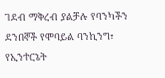ገደብ ማቅረብ ያልቻሉ የባንካችን ደንበኞች የሞባይል ባንኪንግ፣ የኢንተርኔት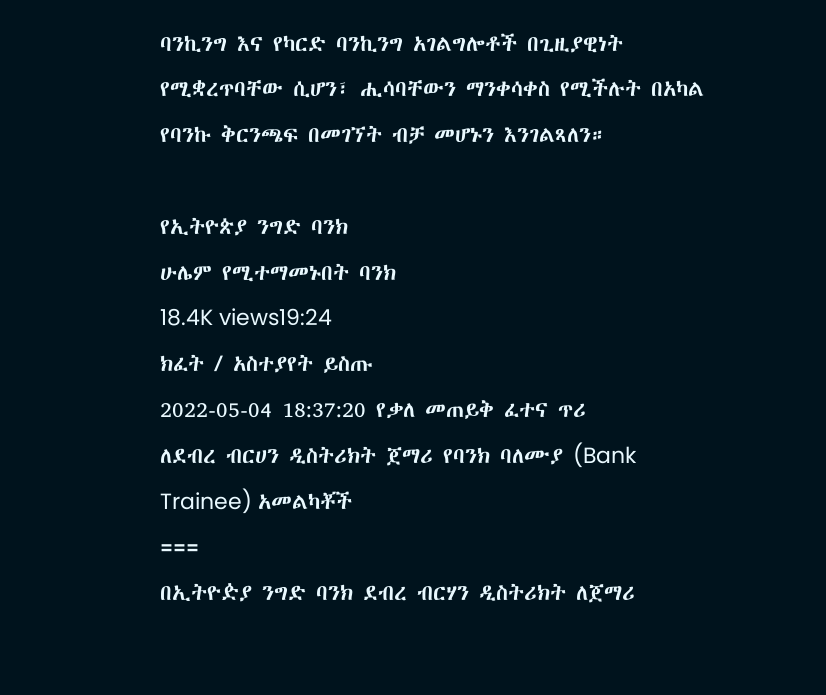ባንኪንግ እና የካርድ ባንኪንግ አገልግሎቶች በጊዚያዊነት የሚቋረጥባቸው ሲሆን፣ ሒሳባቸውን ማንቀሳቀስ የሚችሉት በአካል የባንኩ ቅርንጫፍ በመገኘት ብቻ መሆኑን እንገልጻለን።

የኢትዮጵያ ንግድ ባንክ
ሁሌም የሚተማመኑበት ባንክ
18.4K views19:24
ክፈት / አስተያየት ይስጡ
2022-05-04 18:37:20 የቃለ መጠይቅ ፈተና ጥሪ
ለደብረ ብርሀን ዲስትሪክት ጀማሪ የባንክ ባለሙያ (Bank Trainee) አመልካቾች
===
በኢትዮዽያ ንግድ ባንክ ደብረ ብርሃን ዲስትሪክት ለጀማሪ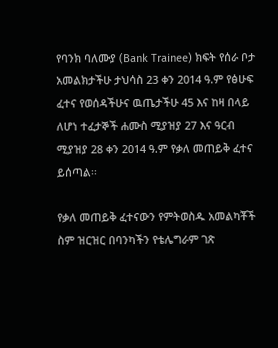የባንክ ባለሙያ (Bank Trainee) ክፍት የሰራ ቦታ አመልክታችሁ ታህሳስ 23 ቀን 2014 ዓ.ም የፅሁፍ ፈተና የወሰዳችሁና ዉጤታችሁ 45 እና ከዛ በላይ ለሆነ ተፈታኞች ሐሙስ ሚያዝያ 27 እና ዓርብ ሚያዝያ 28 ቀን 2014 ዓ.ም የቃለ መጠይቅ ፈተና ይሰጣል፡፡

የቃለ መጠይቅ ፈተናውን የምትወስዱ አመልካቾች ስም ዝርዝር በባንካችን የቴሌግራም ገጽ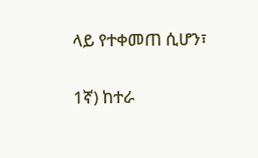ላይ የተቀመጠ ሲሆን፣

1ኛ) ከተራ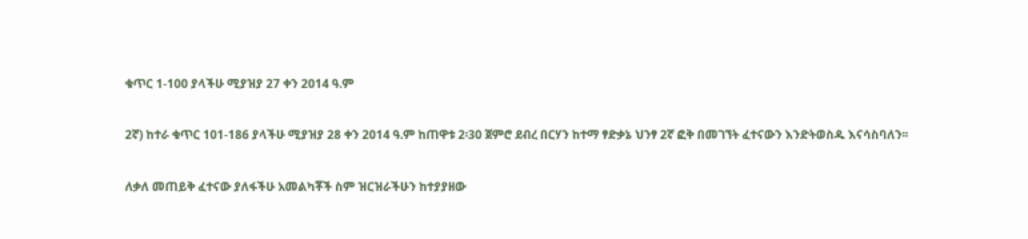ቁጥር 1-100 ያላችሁ ሚያዝያ 27 ቀን 2014 ዓ.ም

2ኛ) ከተራ ቁጥር 101-186 ያላችሁ ሚያዝያ 28 ቀን 2014 ዓ.ም ከጠዋቱ 2፡30 ጀምሮ ደብረ በርሃን ከተማ ፃድቃኔ ህንፃ 2ኛ ፎቅ በመገኘት ፈተናውን እንድትወስዱ እናሳስባለን፡፡

ለቃለ መጠይቅ ፈተናው ያለፋችሁ አመልካቾች ስም ዝርዝራችሁን ከተያያዘው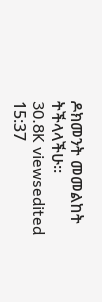ዶክመንት መመልከት ትችላላችሁ፡፡
30.8K viewsedited  15:37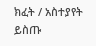ክፈት / አስተያየት ይስጡ